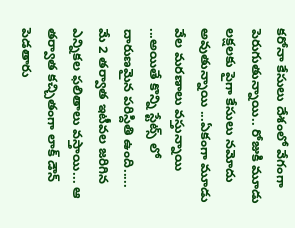కరోనా కేసులు దేశంలో వేగంగా పెరుగుతున్నాయి.. రోజుకి మూడు లక్షలకు పైగా కేసులు నమోదు అవుతున్నాయి ...ఏకంగా మూడు వేల మరణాలు వస్తున్నాయి ...అయితే కొన్ని స్టేట్స్ లో దారుణమైన పరిస్దితి ఉంది.....
మే 2 తర్వాత ఇటీవల జరిగిన ఎన్నికల ఫలితాలు వస్తాయి... ఆ తర్వాత కచ్చితంగా లాక్ డౌన్ పెడతారు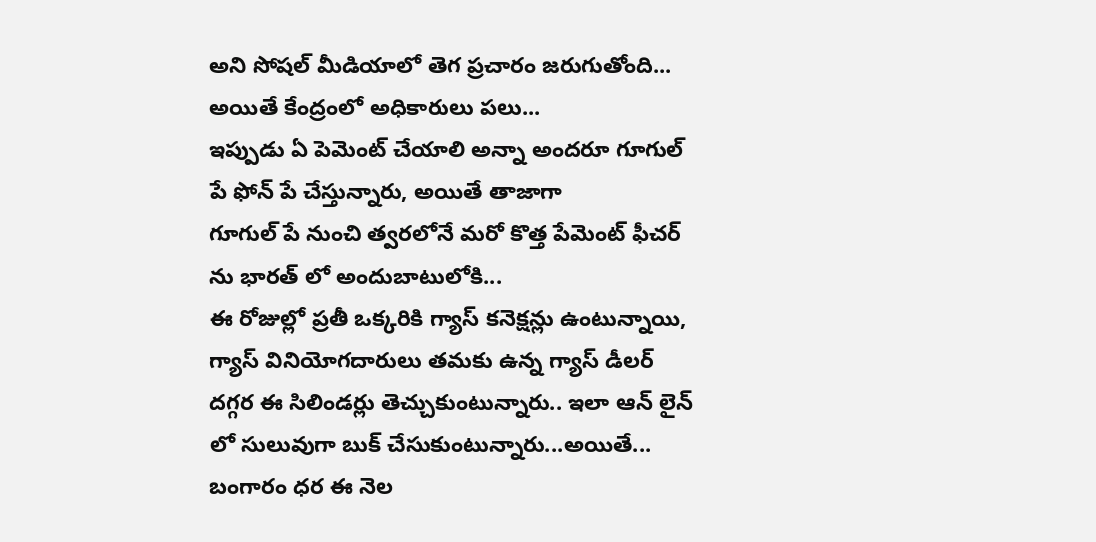అని సోషల్ మీడియాలో తెగ ప్రచారం జరుగుతోంది... అయితే కేంద్రంలో అధికారులు పలు...
ఇప్పుడు ఏ పెమెంట్ చేయాలి అన్నా అందరూ గూగుల్ పే ఫోన్ పే చేస్తున్నారు, అయితే తాజాగా
గూగుల్ పే నుంచి త్వరలోనే మరో కొత్త పేమెంట్ ఫీచర్ ను భారత్ లో అందుబాటులోకి...
ఈ రోజుల్లో ప్రతీ ఒక్కరికి గ్యాస్ కనెక్షన్లు ఉంటున్నాయి, గ్యాస్ వినియోగదారులు తమకు ఉన్న గ్యాస్ డీలర్ దగ్గర ఈ సిలిండర్లు తెచ్చుకుంటున్నారు.. ఇలా ఆన్ లైన్ లో సులువుగా బుక్ చేసుకుంటున్నారు...అయితే...
బంగారం ధర ఈ నెల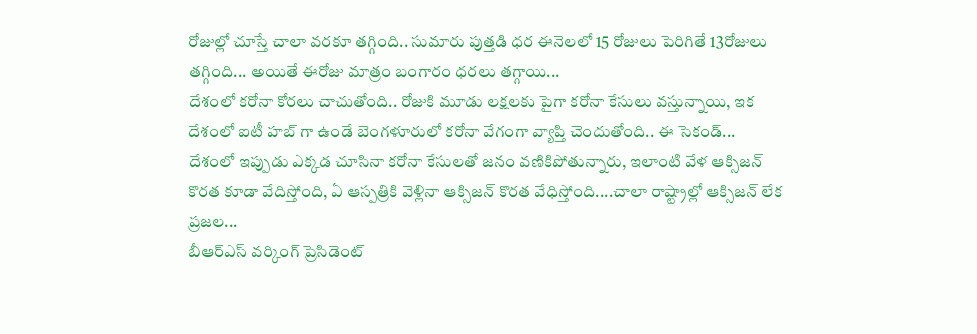రోజుల్లో చూస్తే చాలా వరకూ తగ్గింది.. సుమారు పుత్తడి ధర ఈనెలలో 15 రోజులు పెరిగితే 13రోజులు తగ్గింది... అయితే ఈరోజు మాత్రం బంగారం ధరలు తగ్గాయి...
దేశంలో కరోనా కోరలు చాచుతోంది.. రోజుకి మూడు లక్షలకు పైగా కరోనా కేసులు వస్తున్నాయి, ఇక దేశంలో ఐటీ హబ్ గా ఉండే బెంగళూరులో కరోనా వేగంగా వ్యాప్తి చెందుతోంది.. ఈ సెకండ్...
దేశంలో ఇప్పుడు ఎక్కడ చూసినా కరోనా కేసులతో జనం వణికిపోతున్నారు, ఇలాంటి వేళ ఆక్సిజన్ కొరత కూడా వేదిస్తోంది, ఏ ఆస్పత్రికి వెళ్లినా ఆక్సిజన్ కొరత వేధిస్తోంది....చాలా రాష్ట్రాల్లో ఆక్సిజన్ లేక ప్రజల...
బీఆర్ఎస్ వర్కింగ్ ప్రెసిడెంట్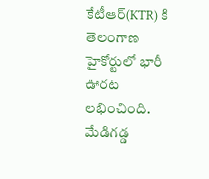కేటీఆర్(KTR) కి తెలంగాణ హైకోర్టులో భారీ ఊరట లభించింది. మేడిగడ్డ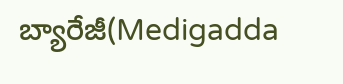బ్యారేజీ(Medigadda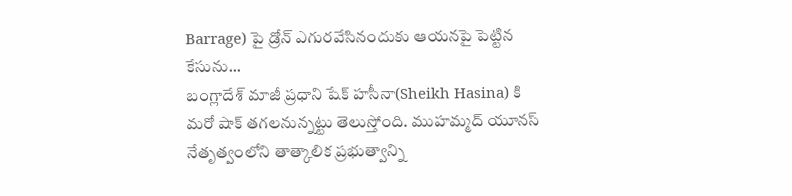Barrage) పై డ్రోన్ ఎగురవేసినందుకు ఆయనపై పెట్టిన కేసును...
బంగ్లాదేశ్ మాజీ ప్రధాని షేక్ హసీనా(Sheikh Hasina) కి మరో షాక్ తగలనున్నట్టు తెలుస్తోంది. ముహమ్మద్ యూనస్ నేతృత్వంలోని తాత్కాలిక ప్రభుత్వాన్ని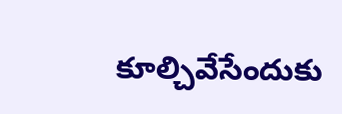కూల్చివేసేందుకు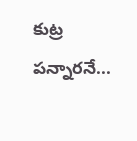కుట్ర పన్నారనే...